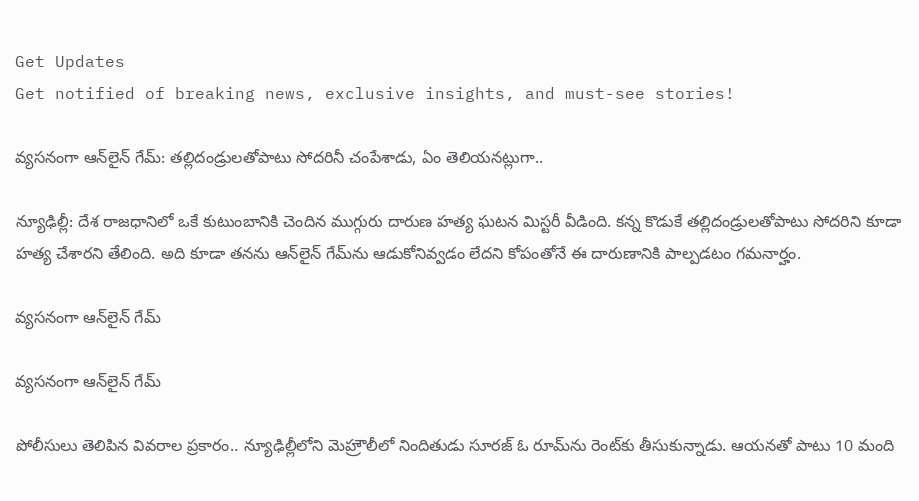Get Updates
Get notified of breaking news, exclusive insights, and must-see stories!

వ్యసనంగా ఆన్‌లైన్ గేమ్: తల్లిదండ్రులతోపాటు సోదరినీ చంపేశాడు, ఏం తెలియనట్లుగా..

న్యూఢిల్లీ: దేశ రాజధానిలో ఒకే కుటుంబానికి చెందిన ముగ్గురు దారుణ హత్య ఘటన మిస్టరీ వీడింది. కన్న కొడుకే తల్లిదండ్రులతోపాటు సోదరిని కూడా హత్య చేశారని తేలింది. అది కూడా తనను ఆన్‌లైన్ గేమ్‌ను ఆడుకోనివ్వడం లేదని కోపంతోనే ఈ దారుణానికి పాల్పడటం గమనార్హం.

వ్యసనంగా ఆన్‌లైన్ గేమ్

వ్యసనంగా ఆన్‌లైన్ గేమ్

పోలీసులు తెలిపిన వివరాల ప్రకారం.. న్యూఢిల్లీలోని మెహ్రౌలీలో నిందితుడు సూరజ్ ఓ రూమ్‌ను రెంట్‌కు తీసుకున్నాడు. ఆయనతో పాటు 10 మంది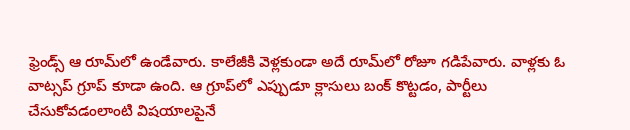ఫ్రెండ్స్ ఆ రూమ్‌లో ఉండేవారు. కాలేజీకి వెళ్లకుండా అదే రూమ్‌లో రోజూ గడిపేవారు. వాళ్లకు ఓ వాట్సప్ గ్రూప్ కూడా ఉంది. ఆ గ్రూప్‌లో ఎప్పుడూ క్లాసులు బంక్ కొట్టడం, పార్టీలు చేసుకోవడంలాంటి విషయాలపైనే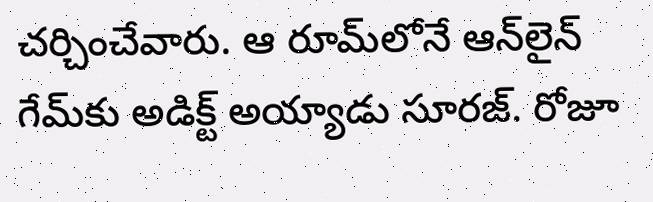చర్చించేవారు. ఆ రూమ్‌లోనే ఆన్‌లైన్ గేమ్‌కు అడిక్ట్ అయ్యాడు సూరజ్. రోజూ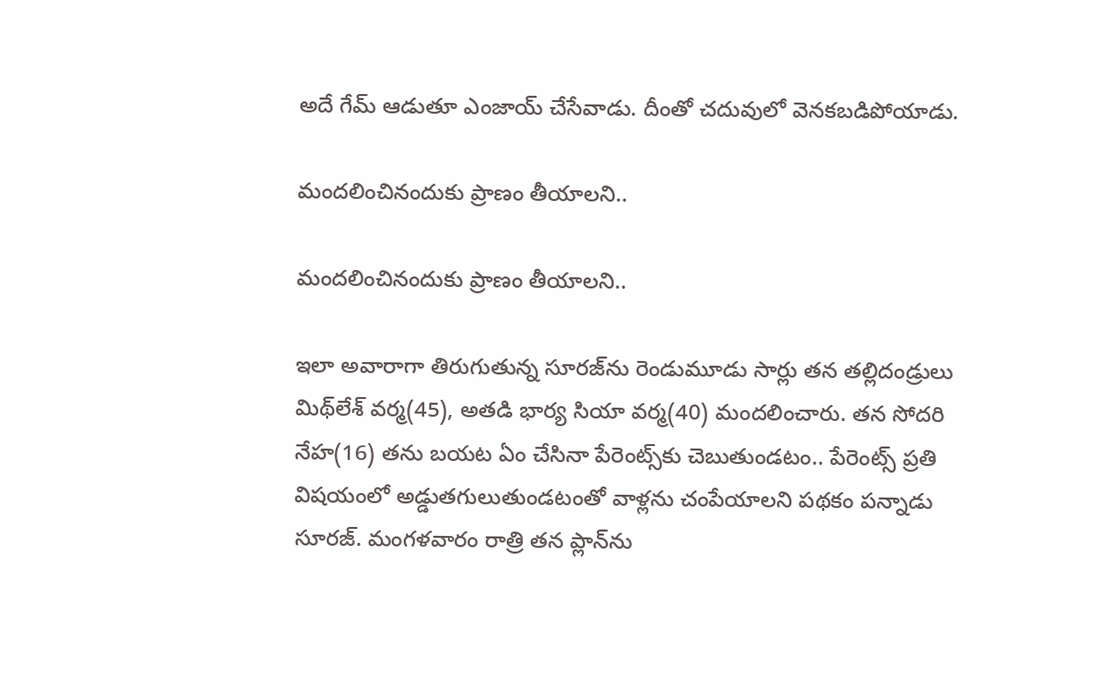అదే గేమ్ ఆడుతూ ఎంజాయ్ చేసేవాడు. దీంతో చదువులో వెనకబడిపోయాడు.

మందలించినందుకు ప్రాణం తీయాలని..

మందలించినందుకు ప్రాణం తీయాలని..

ఇలా అవారాగా తిరుగుతున్న సూరజ్‌ను రెండుమూడు సార్లు తన తల్లిదండ్రులు మిథ్‌లేశ్ వర్మ(45), అతడి భార్య సియా వర్మ(40) మందలించారు. తన సోదరి నేహ(16) తను బయట ఏం చేసినా పేరెంట్స్‌కు చెబుతుండటం.. పేరెంట్స్ ప్రతి విషయంలో అడ్డుతగులుతుండటంతో వాళ్లను చంపేయాలని పథకం పన్నాడు సూరజ్. మంగళవారం రాత్రి తన ప్లాన్‌ను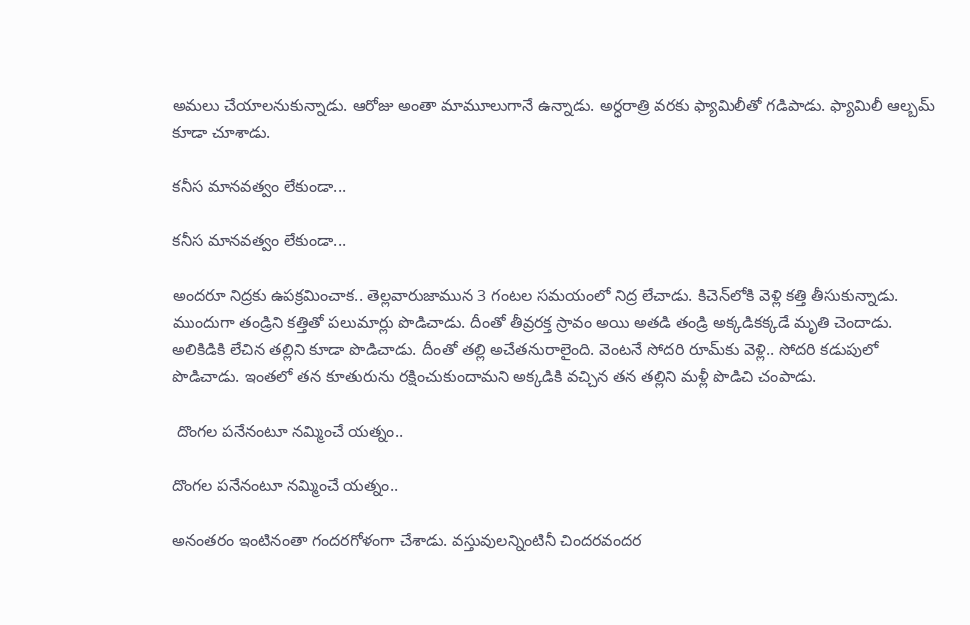అమలు చేయాలనుకున్నాడు. ఆరోజు అంతా మామూలుగానే ఉన్నాడు. అర్ధరాత్రి వరకు ఫ్యామిలీతో గడిపాడు. ఫ్యామిలీ ఆల్బమ్ కూడా చూశాడు.

కనీస మానవత్వం లేకుండా...

కనీస మానవత్వం లేకుండా...

అందరూ నిద్రకు ఉపక్రమించాక.. తెల్లవారుజామున 3 గంటల సమయంలో నిద్ర లేచాడు. కిచెన్‌లోకి వెళ్లి కత్తి తీసుకున్నాడు. ముందుగా తండ్రిని కత్తితో పలుమార్లు పొడిచాడు. దీంతో తీవ్రరక్త స్రావం అయి అతడి తండ్రి అక్కడికక్కడే మృతి చెందాడు. అలికిడికి లేచిన తల్లిని కూడా పొడిచాడు. దీంతో తల్లి అచేతనురాలైంది. వెంటనే సోదరి రూమ్‌కు వెళ్లి.. సోదరి కడుపులో పొడిచాడు. ఇంతలో తన కూతురును రక్షించుకుందామని అక్కడికి వచ్చిన తన తల్లిని మళ్లీ పొడిచి చంపాడు.

 దొంగల పనేనంటూ నమ్మించే యత్నం..

దొంగల పనేనంటూ నమ్మించే యత్నం..

అనంతరం ఇంటినంతా గందరగోళంగా చేశాడు. వస్తువులన్నింటినీ చిందరవందర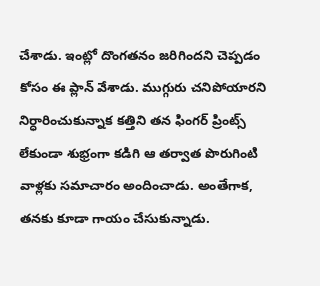చేశాడు. ఇంట్లో దొంగతనం జరిగిందని చెప్పడం కోసం ఈ ప్లాన్ వేశాడు. ముగ్గురు చనిపోయారని నిర్ధారించుకున్నాక కత్తిని తన ఫింగర్ ప్రింట్స్ లేకుండా శుభ్రంగా కడిగి ఆ తర్వాత పొరుగింటి వాళ్లకు సమాచారం అందించాడు. అంతేగాక, తనకు కూడా గాయం చేసుకున్నాడు.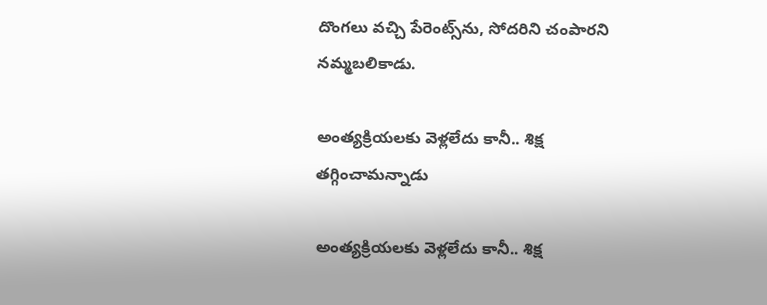దొంగలు వచ్చి పేరెంట్స్‌ను, సోదరిని చంపారని నమ్మబలికాడు.

అంత్యక్రియలకు వెళ్లలేదు కానీ.. శిక్ష తగ్గించామన్నాడు

అంత్యక్రియలకు వెళ్లలేదు కానీ.. శిక్ష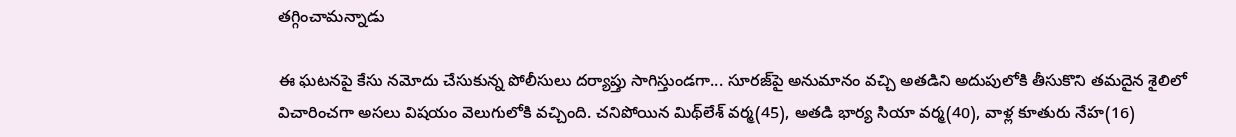తగ్గించామన్నాడు

ఈ ఘటనపై కేసు నమోదు చేసుకున్న పోలీసులు దర్యాప్తు సాగిస్తుండగా... సూరజ్‌పై అనుమానం వచ్చి అతడిని అదుపులోకి తీసుకొని తమదైన శైలిలో విచారించగా అసలు విషయం వెలుగులోకి వచ్చింది. చనిపోయిన మిథ్‌లేశ్ వర్మ(45), అతడి భార్య సియా వర్మ(40), వాళ్ల కూతురు నేహ(16)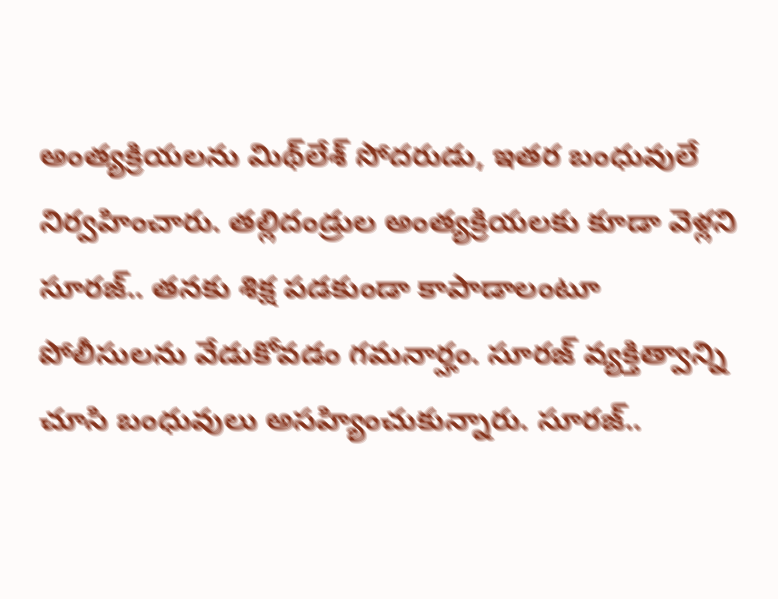అంత్యక్రియలను మిథ్‌లేశ్ సోదరుడు, ఇతర బంధువులే నిర్వహించారు. తల్లిదండ్రుల అంత్యక్రియలకు కూడా వెళ్లని సూరజ్.. తనకు శిక్ష పడకుండా కాపాడాలంటూ పోలీసులను వేడుకోవడం గమనార్హం. సూరజ్ వ్యక్తిత్వాన్ని చూసి బంధువులు అసహ్యించుకున్నారు. సూరజ్..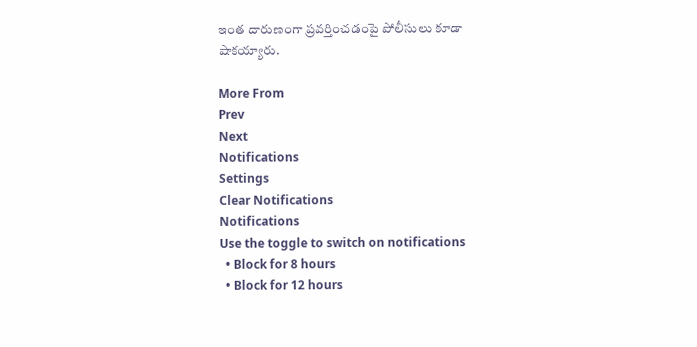ఇంత దారుణంగా ప్రవర్తించడంపై పోలీసులు కూడా షాకయ్యారు.

More From
Prev
Next
Notifications
Settings
Clear Notifications
Notifications
Use the toggle to switch on notifications
  • Block for 8 hours
  • Block for 12 hours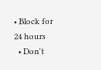• Block for 24 hours
  • Don't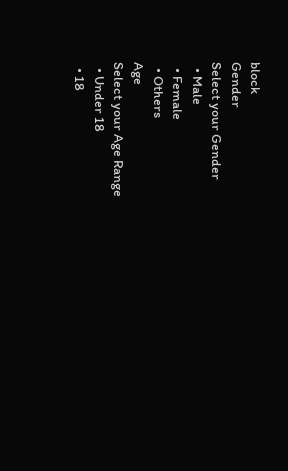block
Gender
Select your Gender
  • Male
  • Female
  • Others
Age
Select your Age Range
  • Under 18
  • 18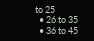to 25
  • 26 to 35
  • 36 to 45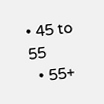• 45 to 55
  • 55+